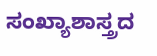ಸಂಖ್ಯಾಶಾಸ್ತ್ರದ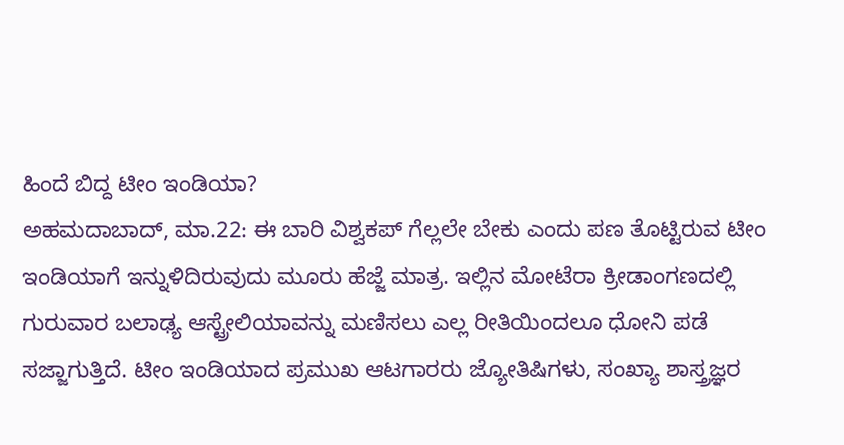ಹಿಂದೆ ಬಿದ್ದ ಟೀಂ ಇಂಡಿಯಾ?
ಅಹಮದಾಬಾದ್, ಮಾ.22: ಈ ಬಾರಿ ವಿಶ್ವಕಪ್ ಗೆಲ್ಲಲೇ ಬೇಕು ಎಂದು ಪಣ ತೊಟ್ಟಿರುವ ಟೀಂ ಇಂಡಿಯಾಗೆ ಇನ್ನುಳಿದಿರುವುದು ಮೂರು ಹೆಜ್ಜೆ ಮಾತ್ರ. ಇಲ್ಲಿನ ಮೋಟೆರಾ ಕ್ರೀಡಾಂಗಣದಲ್ಲಿ ಗುರುವಾರ ಬಲಾಢ್ಯ ಆಸ್ಟ್ರೇಲಿಯಾವನ್ನು ಮಣಿಸಲು ಎಲ್ಲ ರೀತಿಯಿಂದಲೂ ಧೋನಿ ಪಡೆ ಸಜ್ಜಾಗುತ್ತಿದೆ. ಟೀಂ ಇಂಡಿಯಾದ ಪ್ರಮುಖ ಆಟಗಾರರು ಜ್ಯೋತಿಷಿಗಳು, ಸಂಖ್ಯಾ ಶಾಸ್ತ್ರಜ್ಞರ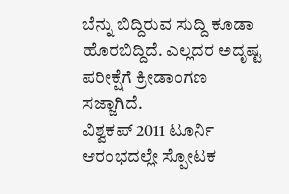ಬೆನ್ನು ಬಿದ್ದಿರುವ ಸುದ್ದಿ ಕೂಡಾ ಹೊರಬಿದ್ದಿದೆ. ಎಲ್ಲದರ ಅದೃಷ್ಟ ಪರೀಕ್ಷೆಗೆ ಕ್ರೀಡಾಂಗಣ ಸಜ್ಜಾಗಿದೆ.
ವಿಶ್ವಕಪ್ 2011 ಟೂರ್ನಿ ಆರಂಭದಲ್ಲೇ ಸ್ಪೋಟಕ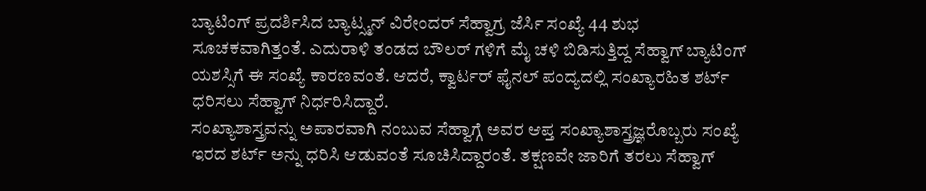ಬ್ಯಾಟಿಂಗ್ ಪ್ರದರ್ಶಿಸಿದ ಬ್ಯಾಟ್ಸ್ಮನ್ ವಿರೇಂದರ್ ಸೆಹ್ವಾಗ್ರ ಜೆರ್ಸಿ ಸಂಖ್ಯೆ 44 ಶುಭ ಸೂಚಕವಾಗಿತ್ತಂತೆ. ಎದುರಾಳಿ ತಂಡದ ಬೌಲರ್ ಗಳಿಗೆ ಮೈ ಚಳಿ ಬಿಡಿಸುತ್ತಿದ್ದ ಸೆಹ್ವಾಗ್ ಬ್ಯಾಟಿಂಗ್ ಯಶಸ್ಸಿಗೆ ಈ ಸಂಖ್ಯೆ ಕಾರಣವಂತೆ. ಆದರೆ, ಕ್ವಾರ್ಟರ್ ಫೈನಲ್ ಪಂದ್ಯದಲ್ಲಿ ಸಂಖ್ಯಾರಹಿತ ಶರ್ಟ್ ಧರಿಸಲು ಸೆಹ್ವಾಗ್ ನಿರ್ಧರಿಸಿದ್ದಾರೆ.
ಸಂಖ್ಯಾಶಾಸ್ತ್ರವನ್ನು ಅಪಾರವಾಗಿ ನಂಬುವ ಸೆಹ್ವಾಗ್ಗೆ ಅವರ ಆಪ್ತ ಸಂಖ್ಯಾಶಾಸ್ತ್ರಜ್ಞರೊಬ್ಬರು ಸಂಖ್ಯೆ ಇರದ ಶರ್ಟ್ ಅನ್ನು ಧರಿಸಿ ಆಡುವಂತೆ ಸೂಚಿಸಿದ್ದಾರಂತೆ. ತಕ್ಷಣವೇ ಜಾರಿಗೆ ತರಲು ಸೆಹ್ವಾಗ್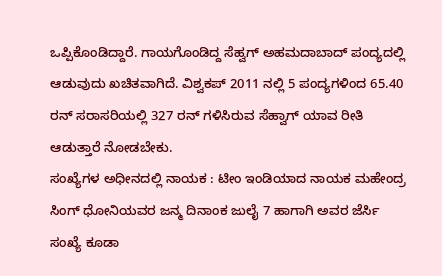ಒಪ್ಪಿಕೊಂಡಿದ್ದಾರೆ. ಗಾಯಗೊಂಡಿದ್ದ ಸೆಹ್ವಗ್ ಅಹಮದಾಬಾದ್ ಪಂದ್ಯದಲ್ಲಿ ಆಡುವುದು ಖಚಿತವಾಗಿದೆ. ವಿಶ್ವಕಪ್ 2011 ನಲ್ಲಿ 5 ಪಂದ್ಯಗಳಿಂದ 65.40 ರನ್ ಸರಾಸರಿಯಲ್ಲಿ 327 ರನ್ ಗಳಿಸಿರುವ ಸೆಹ್ವಾಗ್ ಯಾವ ರೀತಿ ಆಡುತ್ತಾರೆ ನೋಡಬೇಕು.
ಸಂಖ್ಯೆಗಳ ಅಧೀನದಲ್ಲಿ ನಾಯಕ : ಟೀಂ ಇಂಡಿಯಾದ ನಾಯಕ ಮಹೇಂದ್ರ ಸಿಂಗ್ ಧೋನಿಯವರ ಜನ್ಮ ದಿನಾಂಕ ಜುಲೈ 7 ಹಾಗಾಗಿ ಅವರ ಜೆರ್ಸಿ ಸಂಖ್ಯೆ ಕೂಡಾ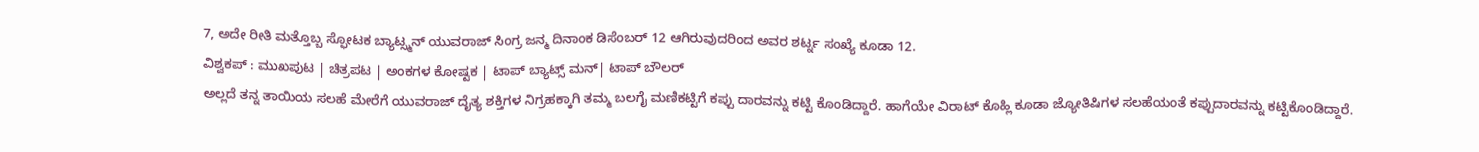7, ಅದೇ ರೀತಿ ಮತ್ತೊಬ್ಬ ಸ್ಫೋಟಕ ಬ್ಯಾಟ್ಸ್ಮನ್ ಯುವರಾಜ್ ಸಿಂಗ್ರ ಜನ್ಮ ದಿನಾಂಕ ಡಿಸೆಂಬರ್ 12 ಆಗಿರುವುದರಿಂದ ಅವರ ಶರ್ಟ್ನ ಸಂಖ್ಯೆ ಕೂಡಾ 12.
ವಿಶ್ವಕಪ್ : ಮುಖಪುಟ | ಚಿತ್ರಪಟ | ಅಂಕಗಳ ಕೋಷ್ಟಕ | ಟಾಪ್ ಬ್ಯಾಟ್ಸ್ ಮನ್| ಟಾಪ್ ಬೌಲರ್
ಅಲ್ಲದೆ ತನ್ನ ತಾಯಿಯ ಸಲಹೆ ಮೇರೆಗೆ ಯುವರಾಜ್ ದೈತ್ಯ ಶಕ್ತಿಗಳ ನಿಗ್ರಹಕ್ಕಾಗಿ ತಮ್ಮ ಬಲಗೈ ಮಣಿಕಟ್ಟಿಗೆ ಕಪ್ಪು ದಾರವನ್ನು ಕಟ್ಟಿ ಕೊಂಡಿದ್ದಾರೆ. ಹಾಗೆಯೇ ವಿರಾಟ್ ಕೊಹ್ಲಿ ಕೂಡಾ ಜ್ಯೋತಿಷಿಗಳ ಸಲಹೆಯಂತೆ ಕಪ್ಪುದಾರವನ್ನು ಕಟ್ಟಿಕೊಂಡಿದ್ದಾರೆ.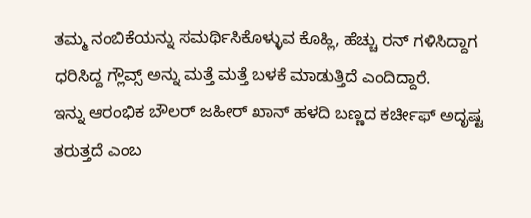ತಮ್ಮ ನಂಬಿಕೆಯನ್ನು ಸಮರ್ಥಿಸಿಕೊಳ್ಳುವ ಕೊಹ್ಲಿ, ಹೆಚ್ಚು ರನ್ ಗಳಿಸಿದ್ದಾಗ ಧರಿಸಿದ್ದ ಗ್ಲೌವ್ಸ್ ಅನ್ನು ಮತ್ತೆ ಮತ್ತೆ ಬಳಕೆ ಮಾಡುತ್ತಿದೆ ಎಂದಿದ್ದಾರೆ.
ಇನ್ನು ಆರಂಭಿಕ ಬೌಲರ್ ಜಹೀರ್ ಖಾನ್ ಹಳದಿ ಬಣ್ಣದ ಕರ್ಚೀಫ್ ಅದೃಷ್ಟ ತರುತ್ತದೆ ಎಂಬ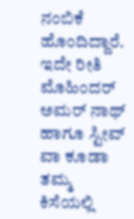ನಂಬಿಕೆ ಹೊಂದಿದ್ದಾರೆ. ಇದೇ ರೀತಿ ಮೊಹಿಂದರ್ ಅಮರ್ ನಾಥ್ ಹಾಗೂ ಸ್ಟೀವ್ ವಾ ಕೂಡಾ ತಮ್ಮ ಕಿಸೆಯಲ್ಲಿ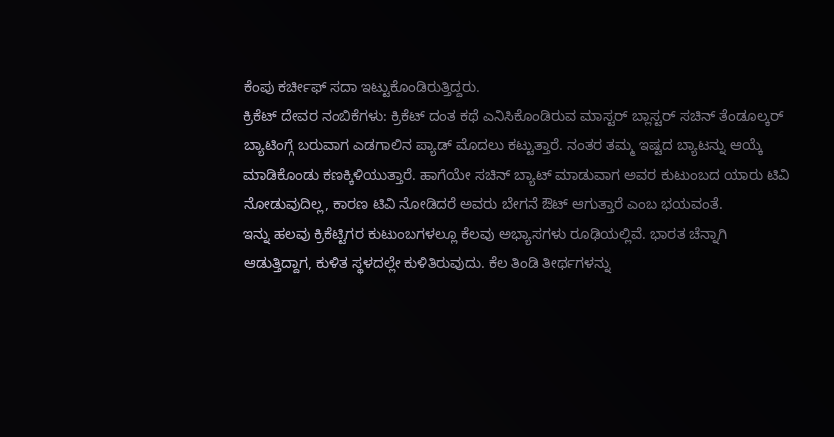ಕೆಂಪು ಕರ್ಚೀಫ್ ಸದಾ ಇಟ್ಟುಕೊಂಡಿರುತ್ತಿದ್ದರು.
ಕ್ರಿಕೆಟ್ ದೇವರ ನಂಬಿಕೆಗಳು: ಕ್ರಿಕೆಟ್ ದಂತ ಕಥೆ ಎನಿಸಿಕೊಂಡಿರುವ ಮಾಸ್ಟರ್ ಬ್ಲಾಸ್ಟರ್ ಸಚಿನ್ ತೆಂಡೂಲ್ಕರ್ ಬ್ಯಾಟಿಂಗ್ಗೆ ಬರುವಾಗ ಎಡಗಾಲಿನ ಪ್ಯಾಡ್ ಮೊದಲು ಕಟ್ಟುತ್ತಾರೆ. ನಂತರ ತಮ್ಮ ಇಷ್ಟದ ಬ್ಯಾಟನ್ನು ಆಯ್ಕೆ ಮಾಡಿಕೊಂಡು ಕಣಕ್ಕಿಳಿಯುತ್ತಾರೆ. ಹಾಗೆಯೇ ಸಚಿನ್ ಬ್ಯಾಟ್ ಮಾಡುವಾಗ ಅವರ ಕುಟುಂಬದ ಯಾರು ಟಿವಿ ನೋಡುವುದಿಲ್ಲ, ಕಾರಣ ಟಿವಿ ನೋಡಿದರೆ ಅವರು ಬೇಗನೆ ಔಟ್ ಆಗುತ್ತಾರೆ ಎಂಬ ಭಯವಂತೆ.
ಇನ್ನು ಹಲವು ಕ್ರಿಕೆಟ್ಟಿಗರ ಕುಟುಂಬಗಳಲ್ಲೂ ಕೆಲವು ಅಭ್ಯಾಸಗಳು ರೂಢಿಯಲ್ಲಿವೆ. ಭಾರತ ಚೆನ್ನಾಗಿ ಆಡುತ್ತಿದ್ದಾಗ, ಕುಳಿತ ಸ್ಥಳದಲ್ಲೇ ಕುಳಿತಿರುವುದು. ಕೆಲ ತಿಂಡಿ ತೀರ್ಥಗಳನ್ನು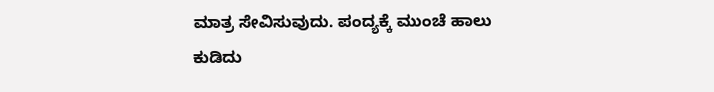ಮಾತ್ರ ಸೇವಿಸುವುದು. ಪಂದ್ಯಕ್ಕೆ ಮುಂಚೆ ಹಾಲು ಕುಡಿದು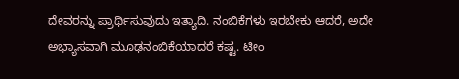ದೇವರನ್ನು ಪ್ರಾರ್ಥಿಸುವುದು ಇತ್ಯಾದಿ. ನಂಬಿಕೆಗಳು ಇರಬೇಕು ಆದರೆ, ಅದೇ ಅಭ್ಯಾಸವಾಗಿ ಮೂಢನಂಬಿಕೆಯಾದರೆ ಕಷ್ಟ. ಟೀಂ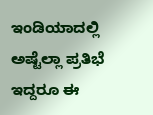ಇಂಡಿಯಾದಲ್ಲಿ ಅಷ್ಟೆಲ್ಲಾ ಪ್ರತಿಭೆ ಇದ್ದರೂ ಈ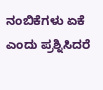ನಂಬಿಕೆಗಳು ಏಕೆ ಎಂದು ಪ್ರಶ್ನಿಸಿದರೆ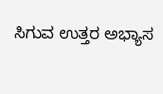ಸಿಗುವ ಉತ್ತರ ಅಭ್ಯಾಸ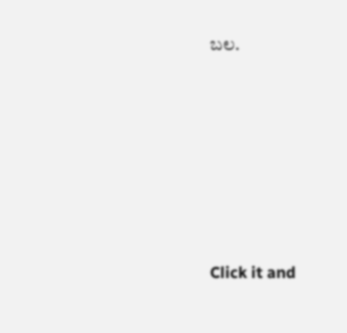ಬಲ.












Click it and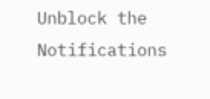Unblock the Notifications